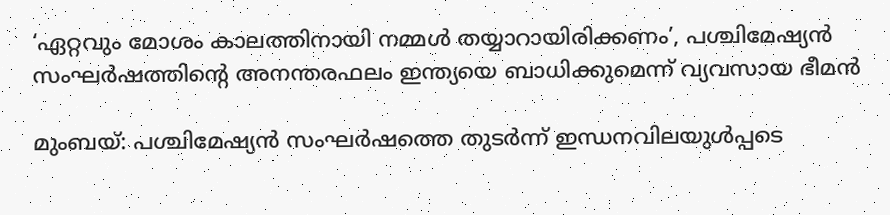‘ഏറ്റവും മോശം കാലത്തിനായി നമ്മൾ തയ്യാറായിരിക്കണം’, പശ്ചിമേഷ്യൻ സംഘർഷത്തിന്റെ അനന്തരഫലം ഇന്ത്യയെ ബാധിക്കുമെന്ന് വ്യവസായ ഭീമൻ

മുംബയ്: പശ്ചിമേഷ്യൻ സംഘർഷത്തെ തുടർന്ന് ഇന്ധനവിലയുൾപ്പടെ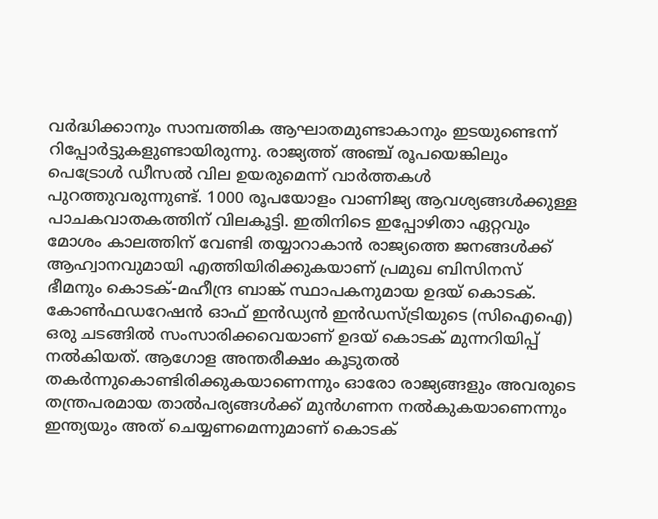വർദ്ധിക്കാനും സാമ്പത്തിക ആഘാതമുണ്ടാകാനും ഇടയുണ്ടെന്ന് റിപ്പോർട്ടുകളുണ്ടായിരുന്നു. രാജ്യത്ത് അഞ്ച് രൂപയെങ്കിലും പെട്രോൾ ഡീസൽ വില ഉയരുമെന്ന് വാർത്തകൾ പുറത്തുവരുന്നുണ്ട്. 1000 രൂപയോളം വാണിജ്യ ആവശ്യങ്ങൾക്കുള്ള പാചകവാതകത്തിന് വിലകൂട്ടി. ഇതിനിടെ ഇപ്പോഴിതാ ഏറ്റവും മോശം കാലത്തിന് വേണ്ടി തയ്യാറാകാൻ രാജ്യത്തെ ജനങ്ങൾക്ക് ആഹ്വാനവുമായി എത്തിയിരിക്കുകയാണ് പ്രമുഖ ബിസിനസ് ഭീമനും കൊടക്-മഹീന്ദ്ര ബാങ്ക് സ്ഥാപകനുമായ ഉദയ് കൊടക്. കോൺഫഡറേഷൻ ഓഫ് ഇൻഡ്യൻ ഇൻഡസ്ട്രിയുടെ (സിഐഐ) ഒരു ചടങ്ങിൽ സംസാരിക്കവെയാണ് ഉദയ് കൊടക് മുന്നറിയിപ്പ് നൽകിയത്. ആഗോള അന്തരീക്ഷം കൂടുതൽ തകർന്നുകൊണ്ടിരിക്കുകയാണെന്നും ഓരോ രാജ്യങ്ങളും അവരുടെ തന്ത്രപരമായ താൽപര്യങ്ങൾക്ക് മുൻഗണന നൽകുകയാണെന്നും ഇന്ത്യയും അത് ചെയ്യണമെന്നുമാണ് കൊടക്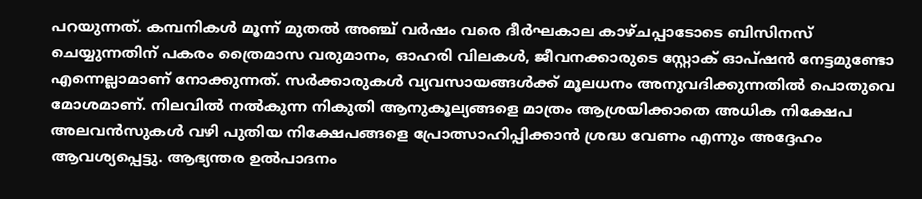പറയുന്നത്. കമ്പനികൾ മൂന്ന് മുതൽ അഞ്ച് വർഷം വരെ ദീർഘകാല കാഴ്ചപ്പാടോടെ ബിസിനസ് ചെയ്യുന്നതിന് പകരം ത്രൈമാസ വരുമാനം, ഓഹരി വിലകൾ, ജീവനക്കാരുടെ സ്റ്റോക് ഓപ്ഷൻ നേട്ടമുണ്ടോ എന്നെല്ലാമാണ് നോക്കുന്നത്. സർക്കാരുകൾ വ്യവസായങ്ങൾക്ക് മൂലധനം അനുവദിക്കുന്നതിൽ പൊതുവെ മോശമാണ്. നിലവിൽ നൽകുന്ന നികുതി ആനുകൂല്യങ്ങളെ മാത്രം ആശ്രയിക്കാതെ അധിക നിക്ഷേപ അലവൻസുകൾ വഴി പുതിയ നിക്ഷേപങ്ങളെ പ്രോത്സാഹിപ്പിക്കാൻ ശ്രദ്ധ വേണം എന്നും അദ്ദേഹം ആവശ്യപ്പെട്ടു. ആഭ്യന്തര ഉൽപാദനം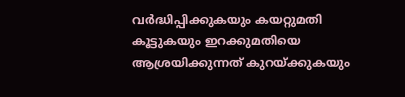വർദ്ധിപ്പിക്കുകയും കയറ്റുമതി കൂട്ടുകയും ഇറക്കുമതിയെ ആശ്രയിക്കുന്നത് കുറയ്ക്കുകയും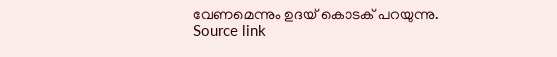വേണമെന്നും ഉദയ് കൊടക് പറയുന്നു.
Source link